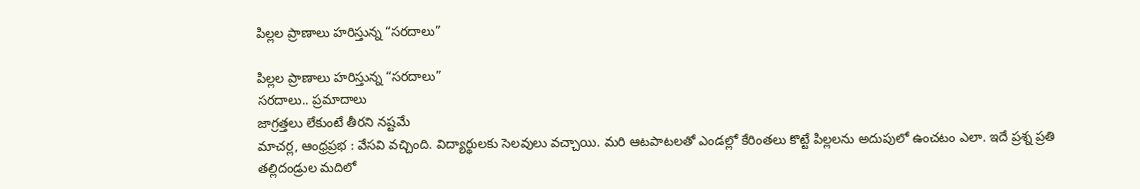పిల్లల ప్రాణాలు హరిస్తున్న “సరదాలు”

పిల్లల ప్రాణాలు హరిస్తున్న “సరదాలు”
సరదాలు.. ప్రమాదాలు
జాగ్రత్తలు లేకుంటే తీరని నష్టమే
మాచర్ల, ఆంధ్రప్రభ : వేసవి వచ్చింది. విద్యార్థులకు సెలవులు వచ్చాయి. మరి ఆటపాటలతో ఎండల్లో కేరింతలు కొట్టే పిల్లలను అదుపులో ఉంచటం ఎలా. ఇదే ప్రశ్న ప్రతి తల్లిదండ్రుల మదిలో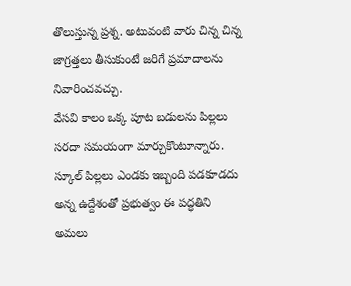తొలుస్తున్న ప్రశ్న. అటువంటి వారు చిన్న చిన్న జాగ్రత్తలు తీసుకుంటే జరిగే ప్రమాదాలను నివారించవచ్చు.
వేసవి కాలం ఒక్క పూట బడులను పిల్లలు సరదా సమయంగా మార్చుకొంటూన్నారు. స్కూల్ పిల్లలు ఎండకు ఇబ్బంది పడకూడదు అన్న ఉద్దేశంతో ప్రభుత్వం ఈ పద్ధతిని అమలు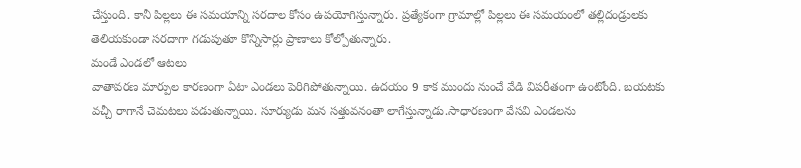చేస్తుంది. కానీ పిల్లలు ఈ సమయాన్ని సరదాల కోసం ఉపయోగిస్తున్నారు. ప్రత్యేకంగా గ్రామాల్లో పిల్లలు ఈ సమయంలో తల్లిదండ్రులకు తెలియకుండా సరదాగా గడుపుతూ కొన్నిసార్లు ప్రాణాలు కోల్పోతున్నారు.
మండే ఎండలో ఆటలు
వాతావరణ మార్పుల కారణంగా ఏటా ఎండలు పెరిగిపోతున్నాయి. ఉదయం 9 కాక ముందు నుంచే వేడి విపరీతంగా ఉంటోంది. బయటకు వచ్చీ రాగానే చెమటలు పడుతున్నాయి. సూర్యుడు మన సత్తువనంతా లాగేస్తున్నాడు.సాధారణంగా వేసవి ఎండలను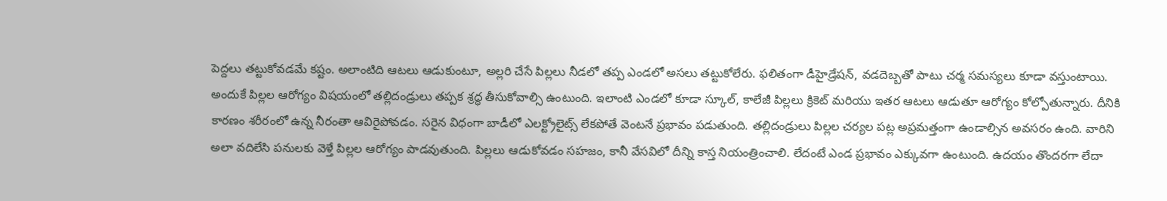పెద్దలు తట్టుకోవడమే కష్టం. అలాంటిది ఆటలు ఆడుకుంటూ, అల్లరి చేసే పిల్లలు నీడలో తప్ప ఎండలో అసలు తట్టుకోలేరు. ఫలితంగా డీహైడ్రేషన్, వడదెబ్బతో పాటు చర్మ సమస్యలు కూడా వస్తుంటాయి. అందుకే పిల్లల ఆరోగ్యం విషయంలో తల్లిదండ్రులు తప్పక శ్రద్ధ తీసుకోవాల్సి ఉంటుంది. ఇలాంటి ఎండలో కూడా స్కూల్, కాలేజీ పిల్లలు క్రికెట్ మరియు ఇతర ఆటలు ఆడుతూ ఆరోగ్యం కోల్పోతున్నారు. దీనికి కారణం శరీరంలో ఉన్న నీరంతా ఆవిరైపోవడం. సరైన విధంగా బాడీలో ఎలక్ట్రోలైట్స్ లేకపోతే వెంటనే ప్రభావం పడుతుంది. తల్లిదండ్రులు పిల్లల చర్యల పట్ల అప్రమత్తంగా ఉండాల్సిన అవసరం ఉంది. వారిని అలా వదిలేసి పనులకు వెళ్తే పిల్లల ఆరోగ్యం పాడవుతుంది. పిల్లలు ఆడుకోవడం సహజం, కానీ వేసవిలో దీన్ని కాస్త నియంత్రించాలి. లేదంటే ఎండ ప్రభావం ఎక్కువగా ఉంటుంది. ఉదయం తొందరగా లేదా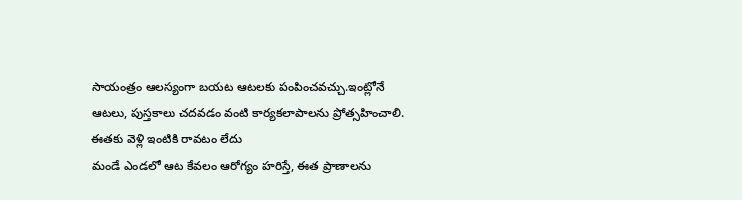సాయంత్రం ఆలస్యంగా బయట ఆటలకు పంపించవచ్చు.ఇంట్లోనే ఆటలు, పుస్తకాలు చదవడం వంటి కార్యకలాపాలను ప్రోత్సహించాలి.
ఈతకు వెళ్లి ఇంటికి రావటం లేదు
మండే ఎండలో ఆట కేవలం ఆరోగ్యం హరిస్తే, ఈత ప్రాణాలను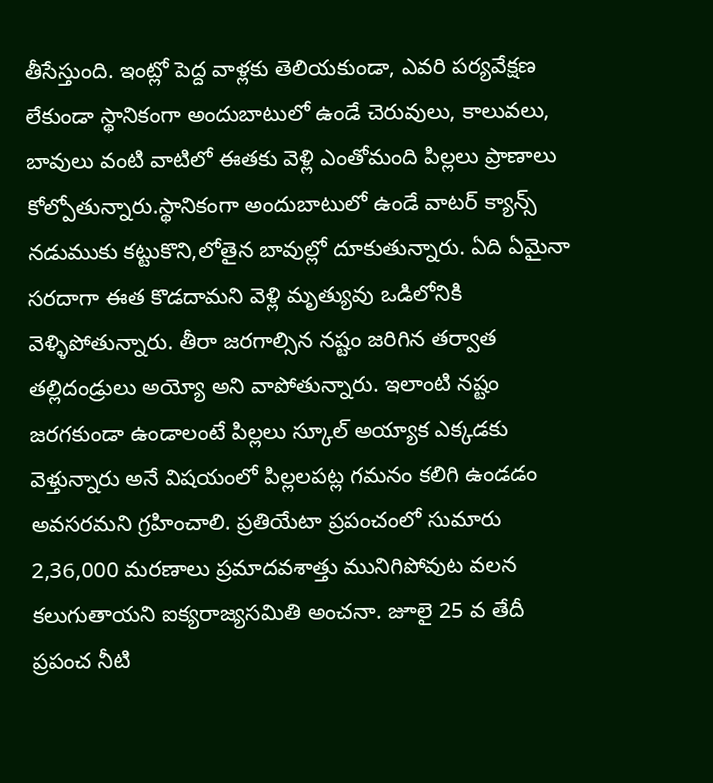తీసేస్తుంది. ఇంట్లో పెద్ద వాళ్లకు తెలియకుండా, ఎవరి పర్యవేక్షణ లేకుండా స్థానికంగా అందుబాటులో ఉండే చెరువులు, కాలువలు, బావులు వంటి వాటిలో ఈతకు వెళ్లి ఎంతోమంది పిల్లలు ప్రాణాలు కోల్పోతున్నారు.స్థానికంగా అందుబాటులో ఉండే వాటర్ క్యాన్స్ నడుముకు కట్టుకొని,లోతైన బావుల్లో దూకుతున్నారు. ఏది ఏమైనా సరదాగా ఈత కొడదామని వెళ్లి మృత్యువు ఒడిలోనికి వెళ్ళిపోతున్నారు. తీరా జరగాల్సిన నష్టం జరిగిన తర్వాత తల్లిదండ్రులు అయ్యో అని వాపోతున్నారు. ఇలాంటి నష్టం జరగకుండా ఉండాలంటే పిల్లలు స్కూల్ అయ్యాక ఎక్కడకు వెళ్తున్నారు అనే విషయంలో పిల్లలపట్ల గమనం కలిగి ఉండడం అవసరమని గ్రహించాలి. ప్రతియేటా ప్రపంచంలో సుమారు 2,36,000 మరణాలు ప్రమాదవశాత్తు మునిగిపోవుట వలన కలుగుతాయని ఐక్యరాజ్యసమితి అంచనా. జూలై 25 వ తేదీ ప్రపంచ నీటి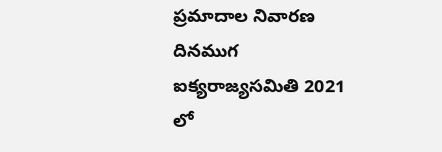ప్రమాదాల నివారణ దినముగ ఐక్యరాజ్యసమితి 2021 లో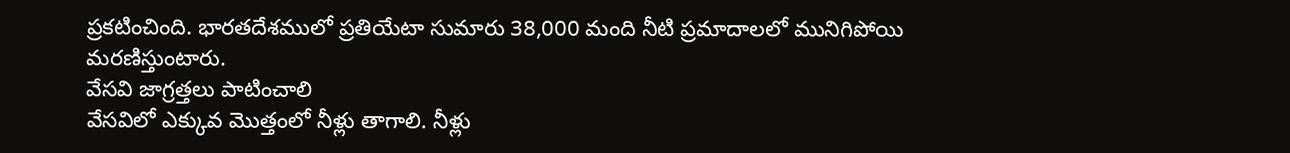ప్రకటించింది. భారతదేశములో ప్రతియేటా సుమారు 38,000 మంది నీటి ప్రమాదాలలో మునిగిపోయి మరణిస్తుంటారు.
వేసవి జాగ్రత్తలు పాటించాలి
వేసవిలో ఎక్కువ మొత్తంలో నీళ్లు తాగాలి. నీళ్లు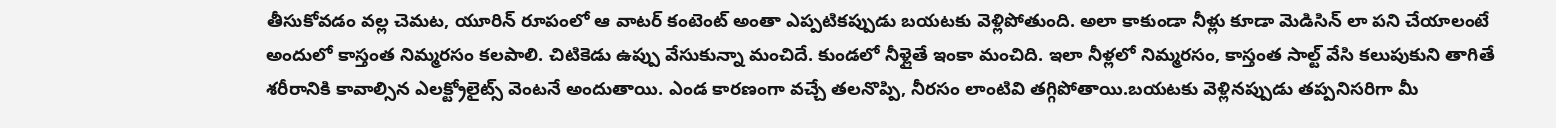తీసుకోవడం వల్ల చెమట, యూరిన్ రూపంలో ఆ వాటర్ కంటెంట్ అంతా ఎప్పటికప్పుడు బయటకు వెళ్లిపోతుంది. అలా కాకుండా నీళ్లు కూడా మెడిసిన్ లా పని చేయాలంటే అందులో కాస్తంత నిమ్మరసం కలపాలి. చిటికెడు ఉప్పు వేసుకున్నా మంచిదే. కుండలో నీళ్లైతే ఇంకా మంచిది. ఇలా నీళ్లలో నిమ్మరసం, కాస్తంత సాల్ట్ వేసి కలుపుకుని తాగితే శరీరానికి కావాల్సిన ఎలక్ట్రోలైట్స్ వెంటనే అందుతాయి. ఎండ కారణంగా వచ్చే తలనొప్పి, నీరసం లాంటివి తగ్గిపోతాయి.బయటకు వెళ్లినప్పుడు తప్పనిసరిగా మీ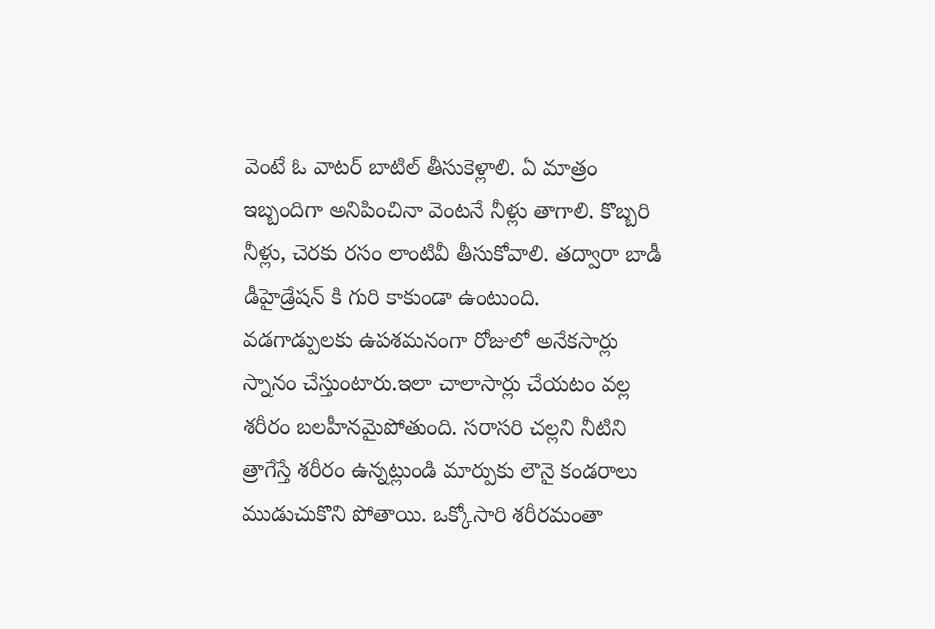వెంటే ఓ వాటర్ బాటిల్ తీసుకెళ్లాలి. ఏ మాత్రం ఇబ్బందిగా అనిపించినా వెంటనే నీళ్లు తాగాలి. కొబ్బరి నీళ్లు, చెరకు రసం లాంటివీ తీసుకోవాలి. తద్వారా బాడీ డీహైడ్రేషన్ కి గురి కాకుండా ఉంటుంది.
వడగాడ్పులకు ఉపశమనంగా రోజులో అనేకసార్లు స్నానం చేస్తుంటారు.ఇలా చాలాసార్లు చేయటం వల్ల శరీరం బలహీనమైపోతుంది. సరాసరి చల్లని నీటిని త్రాగేస్తే శరీరం ఉన్నట్లుండి మార్పుకు లౌనై కండరాలు ముడుచుకొని పోతాయి. ఒక్కోసారి శరీరమంతా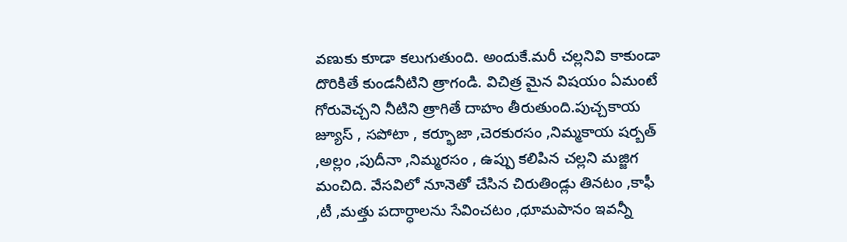వణుకు కూడా కలుగుతుంది. అందుకే.మరీ చల్లనివి కాకుండా దొరికితే కుండనీటిని త్రాగండి. విచిత్ర మైన విషయం ఏమంటే గోరువెచ్చని నీటిని త్రాగితే దాహం తీరుతుంది.పుచ్చకాయ జ్యూస్ , సపోటా , కర్భూజా ,చెరకురసం ,నిమ్మకాయ షర్బత్ ,అల్లం ,పుదీనా ,నిమ్మరసం , ఉప్పు కలిపిన చల్లని మజ్జిగ మంచిది. వేసవిలో నూనెతో చేసిన చిరుతిండ్లు తినటం ,కాఫీ ,టీ ,మత్తు పదార్ధాలను సేవించటం ,ధూమపానం ఇవన్నీ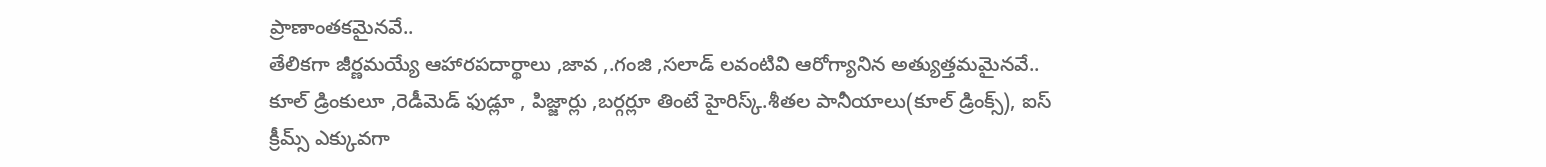ప్రాణాంతకమైనవే..
తేలికగా జీర్ణమయ్యే ఆహారపదార్థాలు ,జావ ,.గంజి ,సలాడ్ లవంటివి ఆరోగ్యానిన అత్యుత్తమమైనవే..
కూల్ డ్రింకులూ ,రెడీమెడ్ ఫుడ్లూ , పిజ్జార్లు ,బర్గర్లూ తింటే హైరిస్క్.శీతల పానీయాలు(కూల్ డ్రింక్స్), ఐస్ క్రీమ్స్ ఎక్కువగా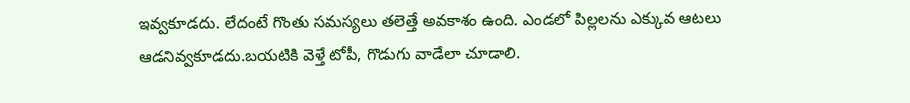ఇవ్వకూడదు. లేదంటే గొంతు సమస్యలు తలెత్తే అవకాశం ఉంది. ఎండలో పిల్లలను ఎక్కువ ఆటలు ఆడనివ్వకూడదు.బయటికి వెళ్తే టోపీ, గొడుగు వాడేలా చూడాలి.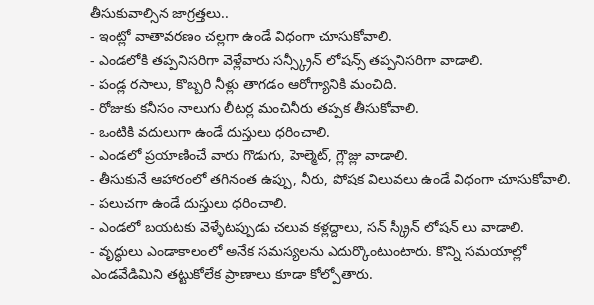తీసుకువాల్సిన జాగ్రత్తలు..
- ఇంట్లో వాతావరణం చల్లగా ఉండే విధంగా చూసుకోవాలి.
- ఎండలోకి తప్పనిసరిగా వెళ్లేవారు సన్స్క్రీన్ లోషన్స్ తప్పనిసరిగా వాడాలి.
- పండ్ల రసాలు, కొబ్బరి నీళ్లు తాగడం ఆరోగ్యానికి మంచిది.
- రోజుకు కనీసం నాలుగు లీటర్ల మంచినీరు తప్పక తీసుకోవాలి.
- ఒంటికి వదులుగా ఉండే దుస్తులు ధరించాలి.
- ఎండలో ప్రయాణించే వారు గొడుగు, హెల్మెట్, గ్లౌజ్లు వాడాలి.
- తీసుకునే ఆహారంలో తగినంత ఉప్పు, నీరు, పోషక విలువలు ఉండే విధంగా చూసుకోవాలి.
- పలుచగా ఉండే దుస్తులు ధరించాలి.
- ఎండలో బయటకు వెళ్ళేటప్పుడు చలువ కళ్లద్దాలు, సన్ స్క్రీన్ లోషన్ లు వాడాలి.
- వృద్ధులు ఎండాకాలంలో అనేక సమస్యలను ఎదుర్కొంటుంటారు. కొన్ని సమయాల్లో ఎండవేడిమిని తట్టుకోలేక ప్రాణాలు కూడా కోల్పోతారు.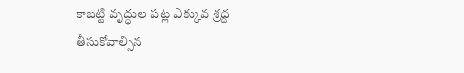కాబట్టి వృద్ధుల పట్ల ఎక్కువ శ్రద్ద తీసుకోవాల్సిన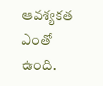ఆవశ్యకత ఎంతో ఉంది.